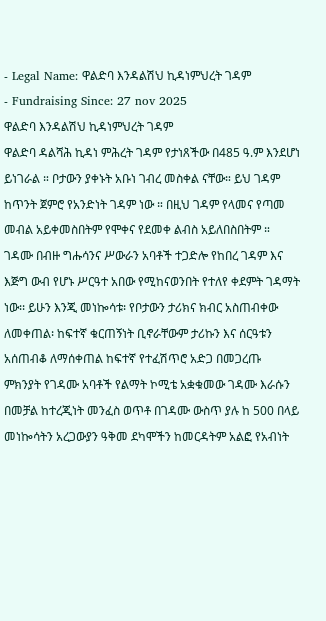- Legal Name: ዋልድባ እንዳልሽህ ኪዳነምህረት ገዳም
- Fundraising Since: 27 nov 2025
ዋልድባ እንዳልሽህ ኪዳነምህረት ገዳም
ዋልድባ ዳልሻሕ ኪዳነ ምሕረት ገዳም የታነጸችው በ485 ዓ.ም እንደሆነ ይነገራል ። ቦታውን ያቀኑት አቡነ ገብረ መስቀል ናቸው። ይህ ገዳም ከጥንት ጀምሮ የአንድነት ገዳም ነው ። በዚህ ገዳም የላመና የጣመ መብል አይቀመስበትም የሞቀና የደመቀ ልብስ አይለበስበትም ። ገዳሙ በብዙ ግሑሳንና ሥውራን አባቶች ተጋድሎ የከበረ ገዳም እና እጅግ ውብ የሆኑ ሥርዓተ አበው የሚከናወንበት የተለየ ቀደምት ገዳማት ነው፡፡ ይሁን እንጂ መነኰሳቱ፡ የቦታውን ታሪክና ክብር አስጠብቀው ለመቀጠል፡ ከፍተኛ ቁርጠኝነት ቢኖራቸውም ታሪኩን እና ሰርዓቱን አሰጠብቆ ለማሰቀጠል ከፍተኛ የተፈሽጥሮ አድጋ በመጋረጡ ምክንያት የገዳሙ አባቶች የልማት ኮሚቴ አቋቁመው ገዳሙ እራሱን በመቻል ከተረጂነት መንፈስ ወጥቶ በገዳሙ ውስጥ ያሉ ከ 500 በላይ መነኰሳትን አረጋውያን ዓቅመ ደካሞችን ከመርዳትም አልፎ የአብነት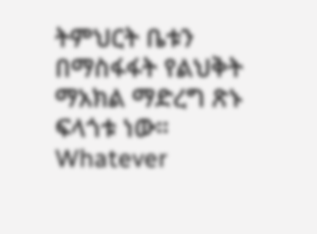ትምህርት ቤቱን በማስፋፋት የልህቅት ማአክል ማድረግ ጽኑ ፍላጎቱ ነው።
Whatever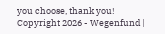you choose, thank you!
Copyright 2026 - Wegenfund |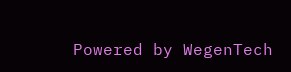Powered by WegenTech